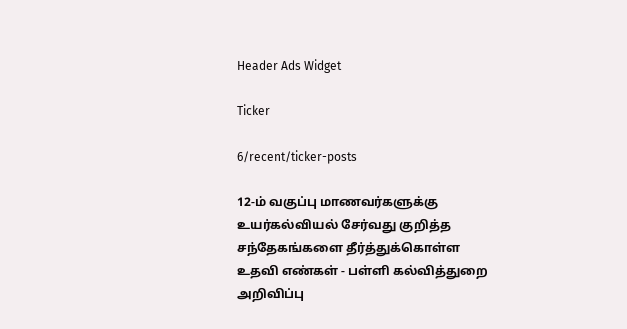Header Ads Widget

Ticker

6/recent/ticker-posts

12-ம் வகுப்பு மாணவர்களுக்கு உயர்கல்வியல் சேர்வது குறித்த சந்தேகங்களை தீர்த்துக்கொள்ள உதவி எண்கள் - பள்ளி கல்வித்துறை அறிவிப்பு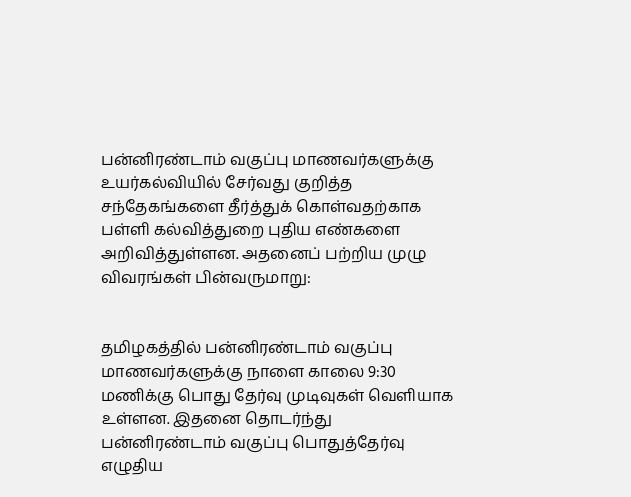பன்னிரண்டாம் வகுப்பு மாணவர்களுக்கு உயர்கல்வியில் சேர்வது குறித்த சந்தேகங்களை தீர்த்துக் கொள்வதற்காக பள்ளி கல்வித்துறை புதிய எண்களை அறிவித்துள்ளன. அதனைப் பற்றிய முழு விவரங்கள் பின்வருமாறு:


தமிழகத்தில் பன்னிரண்டாம் வகுப்பு மாணவர்களுக்கு நாளை காலை 9:30 மணிக்கு பொது தேர்வு முடிவுகள் வெளியாக உள்ளன. இதனை தொடர்ந்து பன்னிரண்டாம் வகுப்பு பொதுத்தேர்வு எழுதிய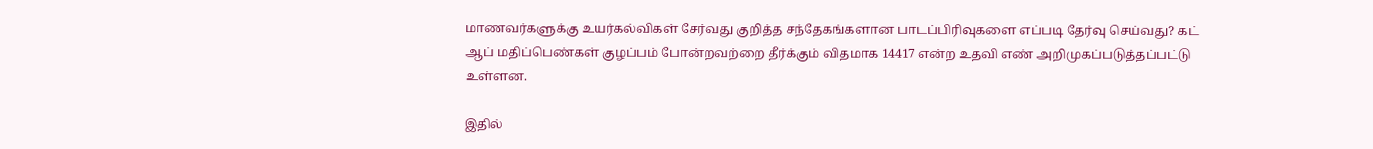மாணவர்களுக்கு உயர்கல்விகள் சேர்வது குறித்த சந்தேகங்களான பாடப்பிரிவுகளை எப்படி தேர்வு செய்வது? கட் ஆப் மதிப்பெண்கள் குழப்பம் போன்றவற்றை தீர்க்கும் விதமாக 14417 என்ற உதவி எண் அறிமுகப்படுத்தப்பட்டு உள்ளன.

இதில்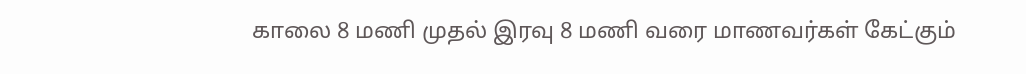காலை 8 மணி முதல் இரவு 8 மணி வரை மாணவர்கள் கேட்கும்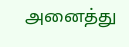அனைத்து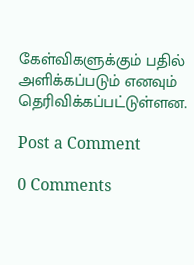கேள்விகளுக்கும் பதில் அளிக்கப்படும் எனவும் தெரிவிக்கப்பட்டுள்ளன.

Post a Comment

0 Comments